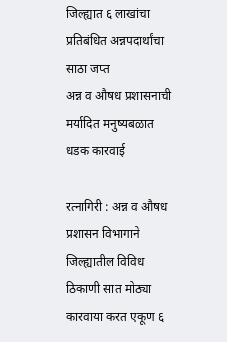जिल्ह्यात ६ लाखांचा प्रतिबंधित अन्नपदार्थांचा साठा जप्त
अन्न व औषध प्रशासनाची मर्यादित मनुष्यबळात धडक कारवाई

रत्नागिरी : अन्न व औषध प्रशासन विभागाने जिल्ह्यातील विविध ठिकाणी सात मोठ्या कारवाया करत एकूण ६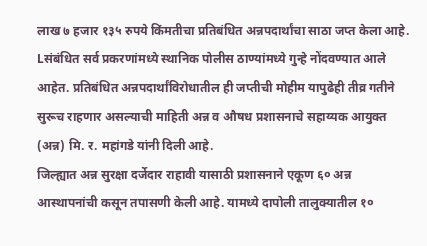लाख ७ हजार १३५ रुपये किंमतीचा प्रतिबंधित अन्नपदार्थांचा साठा जप्त केला आहे. Lसंबंधित सर्व प्रकरणांमध्ये स्थानिक पोलीस ठाण्यांमध्ये गुन्हे नोंदवण्यात आले आहेत. प्रतिबंधित अन्नपदार्थांविरोधातील ही जप्तीची मोहीम यापुढेही तीव्र गतीने सुरूच राहणार असल्याची माहिती अन्न व औषध प्रशासनाचे सहाय्यक आयुक्त (अन्न) मि. र. महांगडे यांनी दिली आहे.
जिल्ह्यात अन्न सुरक्षा दर्जेदार राहावी यासाठी प्रशासनाने एकूण ६० अन्न आस्थापनांची कसून तपासणी केली आहे. यामध्ये दापोली तालुक्यातील १०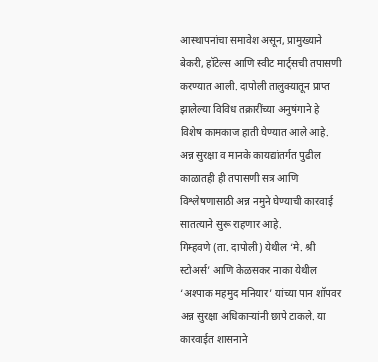आस्थापनांचा समावेश असून, प्रामुख्याने बेकरी, हॉटेल्स आणि स्वीट मार्ट्सची तपासणी करण्यात आली. दापोली तालुक्यातून प्राप्त झालेल्या विविध तक्रारींच्या अनुषंगाने हे विशेष कामकाज हाती घेण्यात आले आहे. अन्न सुरक्षा व मानके कायद्यांतर्गत पुढील काळातही ही तपासणी सत्र आणि विश्लेषणासाठी अन्न नमुने घेण्याची कारवाई सातत्याने सुरू राहणार आहे.
गिम्हवणे (ता. दापोली) येथील ‘मे. श्री स्टोअर्स’ आणि केळसकर नाका येथील ‘अश्पाक महमुद मनियार’ यांच्या पान शॉपवर अन्न सुरक्षा अधिकाऱ्यांनी छापे टाकले. या कारवाईत शासनाने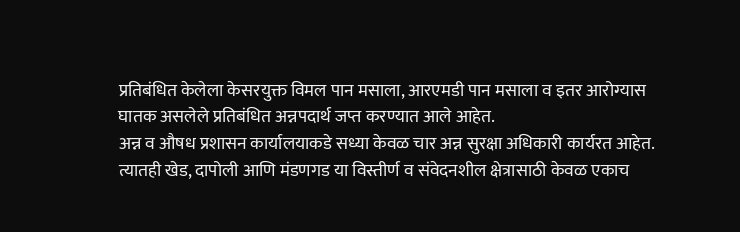प्रतिबंधित केलेला केसरयुक्त विमल पान मसाला, आरएमडी पान मसाला व इतर आरोग्यास घातक असलेले प्रतिबंधित अन्नपदार्थ जप्त करण्यात आले आहेत.
अन्न व औषध प्रशासन कार्यालयाकडे सध्या केवळ चार अन्न सुरक्षा अधिकारी कार्यरत आहेत. त्यातही खेड, दापोली आणि मंडणगड या विस्तीर्ण व संवेदनशील क्षेत्रासाठी केवळ एकाच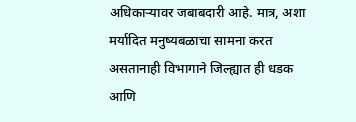अधिकाऱ्यावर जबाबदारी आहे. मात्र, अशा मर्यादित मनुष्यबळाचा सामना करत असतानाही विभागाने जिल्ह्यात ही धडक आणि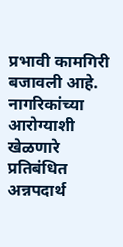प्रभावी कामगिरी बजावली आहे.
नागरिकांच्या आरोग्याशी खेळणारे प्रतिबंधित अन्नपदार्थ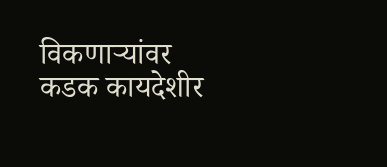विकणाऱ्यांवर कडक कायदेशीर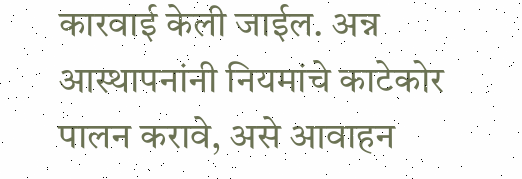कारवाई केली जाईल. अन्न आस्थापनांनी नियमांचे काटेकोर पालन करावे, असे आवाहन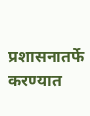प्रशासनातर्फे करण्यात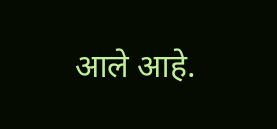आले आहे.